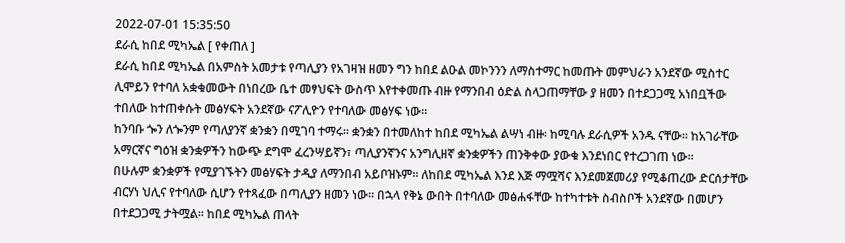2022-07-01 15:35:50
ደራሲ ከበደ ሚካኤል [ የቀጠለ ]
ደራሲ ከበደ ሚካኤል በአምስት አመታቱ የጣሊያን የአገዛዝ ዘመን ግን ከበደ ልዑል መኮንንን ለማስተማር ከመጡት መምህራን አንደኛው ሚስተር ሊሞይን የተባለ አቋቁመውት በነበረው ቤተ መፃህፍት ውስጥ እየተቀመጡ ብዙ የማንበብ ዕድል ስላጋጠማቸው ያ ዘመን በተደጋጋሚ አነበቧችው ተበለው ከተጠቀሱት መፅሃፍት አንደኛው ናፖሊዮን የተባለው መፅሃፍ ነው፡፡
ከንባቡ ጐን ለጐንም የጣለያንኛ ቋንቋን በሚገባ ተማሩ፡፡ ቋንቋን በተመለከተ ከበደ ሚካኤል ልሣነ ብዙ፡ ከሚባሉ ደራሲዎች አንዱ ናቸው፡፡ ከአገራቸው አማርኛና ግዕዝ ቋንቋዎችን ከውጭ ደግሞ ፈረንሣይኛን፣ ጣሊያንኛንና አንግሊዘኛ ቋንቋዎችን ጠንቅቀው ያውቁ እንደነበር የተረጋገጠ ነው፡፡
በሁሉም ቋንቋዎች የሚያገኙትን መፅሃፍት ታዲያ ለማንበብ አይቦዝኑም፡፡ ለከበደ ሚካኤል እንደ እጅ ማሟሻና እንደመጀመሪያ የሚቆጠረው ድርሰታቸው ብርሃነ ህሊና የተባለው ሲሆን የተጻፈው በጣሊያን ዘመን ነው፡፡ በኋላ የቅኔ ውበት በተባለው መፅሐፋቸው ከተካተቱት ስብስቦች አንደኛው በመሆን በተደጋጋሚ ታትሟል፡፡ ከበደ ሚካኤል ጠላት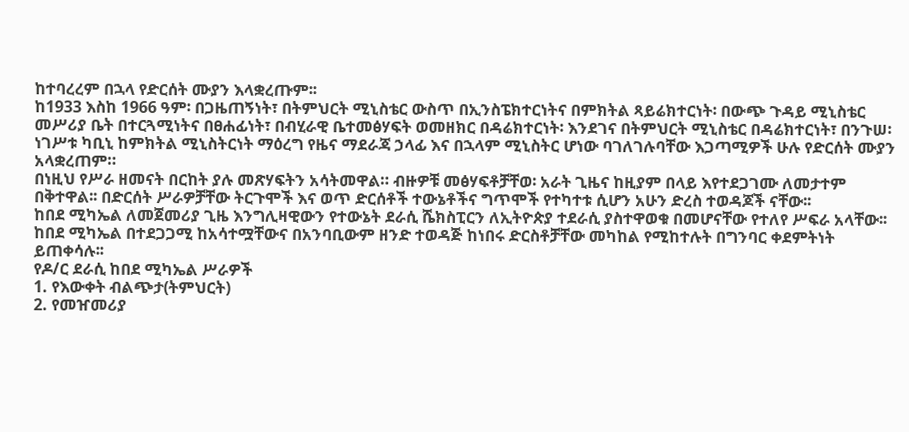ከተባረረም በኋላ የድርሰት ሙያን እላቋረጡም፡፡
ከ1933 እስከ 1966 ዓም፡ በጋዜጠኝነት፣ በትምህርት ሚኒስቴር ውስጥ በኢንስፔክተርነትና በምክትል ጻይሬክተርነት፡ በውጭ ጉዳይ ሚኒስቴር መሥሪያ ቤት በተርጓሚነትና በፀሐፊነት፣ በብሂራዊ ቤተመፅሃፍት ወመዘክር በዳሬክተርነት፡ እንደገና በትምህርት ሚኒስቴር በዳሬክተርነት፣ በንጉሠ፡ነገሥቱ ካቢኒ ከምክትል ሚኒስትርነት ማዕረግ የዜና ማደራጃ ኃላፊ እና በኋላም ሚኒስትር ሆነው ባገለገሉባቸው እጋጣሚዎች ሁሉ የድርሰት ሙያን አላቋረጠም።
በነዚህ የሥራ ዘመናት በርከት ያሉ መጽሃፍትን አሳትመዋል። ብዙዎቹ መፅሃፍቶቻቸወ፡ አራት ጊዜና ከዚያም በላይ እየተደጋገሙ ለመታተም በቅተዋል፡፡ በድርሰት ሥራዎቻቸው ትርጉሞች እና ወጥ ድርሰቶች ተውኔቶችና ግጥሞች የተካተቱ ሲሆን አሁን ድረስ ተወዳጆች ናቸው፡፡
ከበደ ሚካኤል ለመጀመሪያ ጊዜ እንግሊዛዊውን የተውኔት ደራሲ ሼክስፒርን ለኢትዮጵያ ተደራሲ ያስተዋወቁ በመሆናቸው የተለየ ሥፍራ አላቸው፡፡
ከበደ ሚካኤል በተደጋጋሚ ከአሳተሟቸውና በአንባቢውም ዘንድ ተወዳጅ ከነበሩ ድርስቶቻቸው መካከል የሚከተሉት በግንባር ቀደምትነት ይጠቀሳሉ፡፡
የዶ/ር ደራሲ ከበደ ሚካኤል ሥራዎች
1. የእውቀት ብልጭታ(ትምህርት)
2. የመዠመሪያ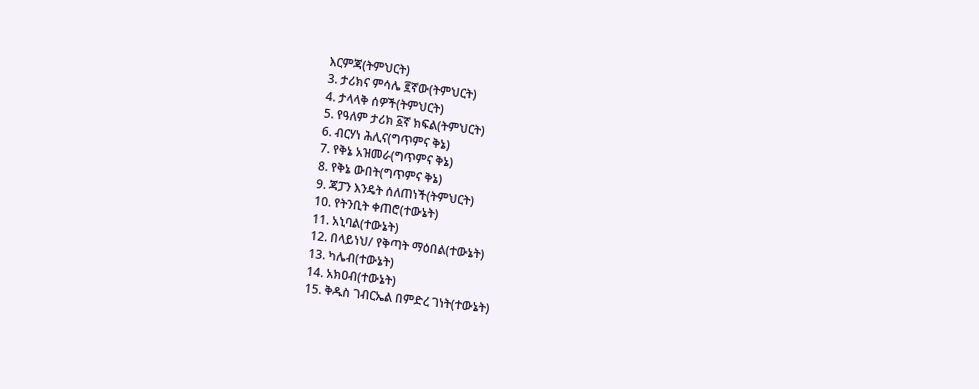እርምጃ(ትምህርት)
3. ታሪክና ምሳሌ ፪ኛው(ትምህርት)
4. ታላላቅ ሰዎች(ትምህርት)
5. የዓለም ታሪክ ፩ኛ ክፍል(ትምህርት)
6. ብርሃነ ሕሊና(ግጥምና ቅኔ)
7. የቅኔ አዝመራ(ግጥምና ቅኔ)
8. የቅኔ ውበት(ግጥምና ቅኔ)
9. ጃፓን እንዴት ሰለጠነች(ትምህርት)
10. የትንቢት ቀጠሮ(ተውኔት)
11. አኒባል(ተውኔት)
12. በላይነህ/ የቅጣት ማዕበል(ተውኔት)
13. ካሌብ(ተውኔት)
14. አክዐብ(ተውኔት)
15. ቅዱስ ገብርኤል በምድረ ገነት(ተውኔት)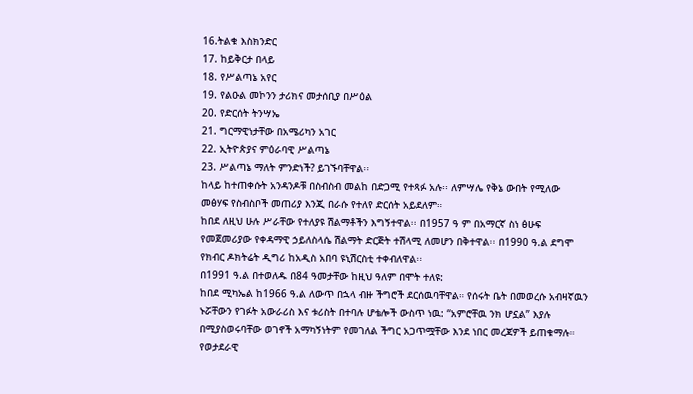16.ትልቁ እስክንድር
17. ከይቅርታ በላይ
18. የሥልጣኔ አየር
19. የልዑል መኮንን ታሪክና መታሰቢያ በሥዕል
20. የድርሰት ትንሣኤ
21. ግርማዊነታቸው በአሜሪካን አገር
22. ኢትዮጵያና ምዕራባዊ ሥልጣኔ
23. ሥልጣኔ ማለት ምንድነች? ይገኙባቸዋል፡፡
ከላይ ከተጠቀሱት አንዳንዶቹ በስብስብ መልከ በድጋሚ የተጻፉ አሉ፡፡ ለምሣሌ የቅኔ ውበት የሚለው መፅሃፍ የስብስቦች መጠሪያ እንጂ በራሱ የተለየ ድርሰት አይደለም።
ከበደ ለዚህ ሁሉ ሥራቸው የተለያዩ ሽልማቶችን እግኝተዋል፡፡ በ1957 ዓ ም በአማርኛ ስነ ፅሁፍ የመጀመሪያው የቀዳማዊ ኃይለስላሴ ሽልማት ድርጅት ተሽላሚ ለመሆን በቅተዋል፡፡ በ1990 ዓ.ል ደግሞ የክብር ዶክትሬት ዲግሪ ከአዲስ አበባ ዩኒሽርስቲ ተቀብለዋል፡፡
በ1991 ዓ.ል በተወለዱ በ84 ዓመታቸው ከዚህ ዓለም በሞት ተለዩ:
ከበደ ሚካኤል ከ1966 ዓ.ል ለውጥ በኋላ ብዙ ችግሮች ደርሰዉባቸዋል። የሰሩት ቤት በመወረሱ አብዛኛዉን ኑሯቸውን የገፉት አውራሪስ እና ቱሪስት በተባሉ ሆቴሎች ውስጥ ነዉ: “አምሮቸዉ ንክ ሆኗል” እያሉ በሚያስወሩባቸው ወገኖች አማካኝነትም የመገለል ችግር አጋጥሟቸው እንደ ነበር መረጃዎች ይጠቁማሉ።
የወታደራዊ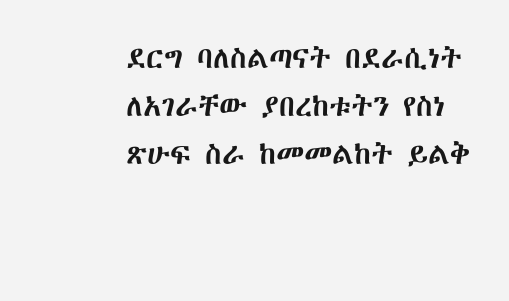ደርግ ባለስልጣናት በደራሲነት ለአገራቸው ያበረከቱትን የስነ ጽሁፍ ስራ ከመመልከት ይልቅ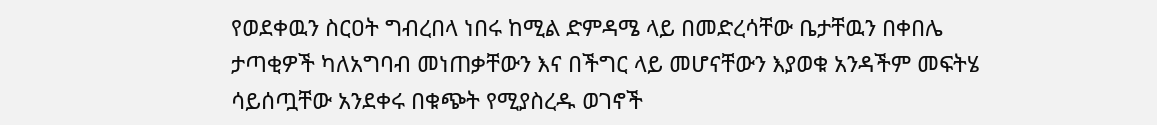የወደቀዉን ስርዐት ግብረበላ ነበሩ ከሚል ድምዳሜ ላይ በመድረሳቸው ቤታቸዉን በቀበሌ ታጣቂዎች ካለአግባብ መነጠቃቸውን እና በችግር ላይ መሆናቸውን እያወቁ አንዳችም መፍትሄ ሳይሰጧቸው አንደቀሩ በቁጭት የሚያስረዱ ወገኖች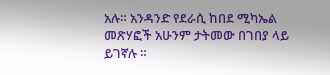አሉ። አንዳንድ የደራሲ ከበደ ሚካኤል መጽሃፎች አሁንም ታትመው በገበያ ላይ ይገኛሉ ።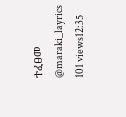ተፈፀመ @maraki_layrics
101 views12:35